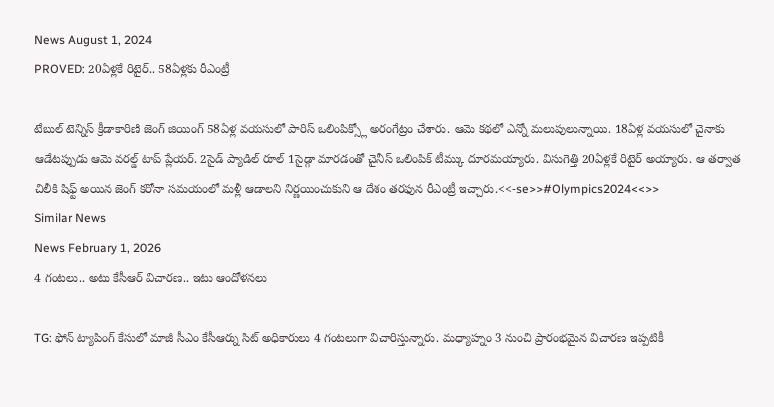News August 1, 2024
PROVED: 20ఏళ్లకే రిటైర్.. 58ఏళ్లకు రీఎంట్రీ

టేబుల్ టెన్నిస్ క్రీడాకారిణి జెంగ్ జియింగ్ 58ఏళ్ల వయసులో పారిస్ ఒలింపిక్స్లో అరంగేట్రం చేశారు. ఆమె కథలో ఎన్నో మలుపులున్నాయి. 18ఏళ్ల వయసులో చైనాకు ఆడేటప్పుడు ఆమె వరల్డ్ టాప్ ప్లేయర్. 2సైడ్ ప్యాడిల్ రూల్ 1సైడ్గా మారడంతో చైనీస్ ఒలింపిక్ టీమ్కు దూరమయ్యారు. విసుగెత్తి 20ఏళ్లకే రిటైర్ అయ్యారు. ఆ తర్వాత చిలీకి షిఫ్ట్ అయిన జెంగ్ కరోనా సమయంలో మళ్లీ ఆడాలని నిర్ణయించుకుని ఆ దేశం తరఫున రీఎంట్రీ ఇచ్చారు.<<-se>>#Olympics2024<<>>
Similar News
News February 1, 2026
4 గంటలు.. అటు కేసీఆర్ విచారణ.. ఇటు ఆందోళనలు

TG: ఫోన్ ట్యాపింగ్ కేసులో మాజీ సీఎం కేసీఆర్ను సిట్ అధికారులు 4 గంటలుగా విచారిస్తున్నారు. మధ్యాహ్నం 3 నుంచి ప్రారంభమైన విచారణ ఇప్పటికీ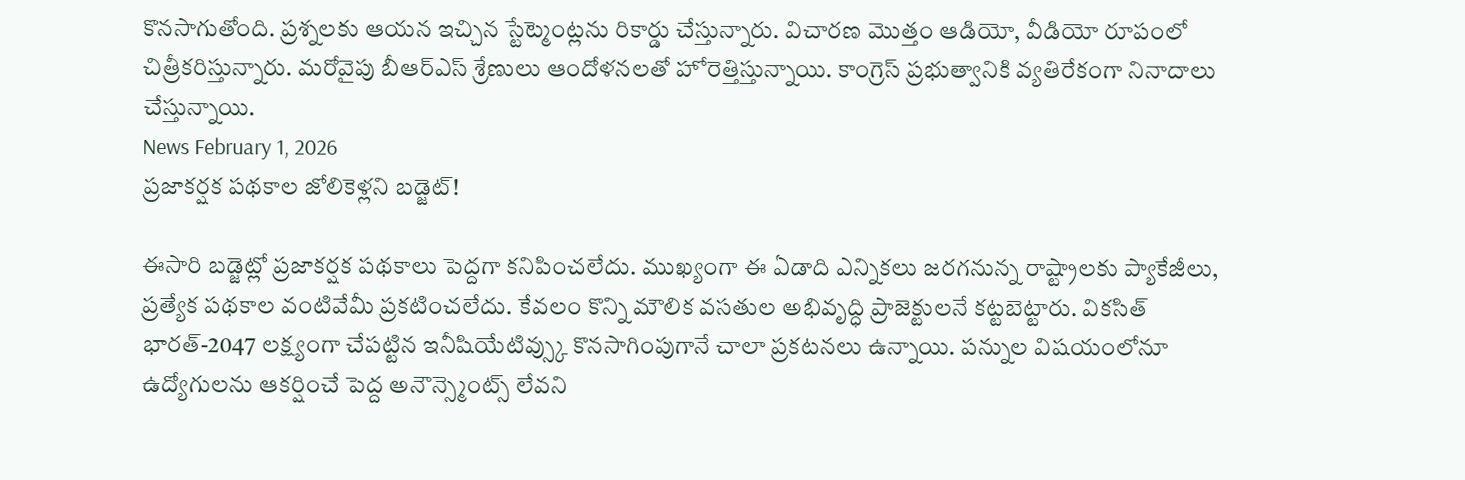కొనసాగుతోంది. ప్రశ్నలకు ఆయన ఇచ్చిన స్టేట్మెంట్లను రికార్డు చేస్తున్నారు. విచారణ మొత్తం ఆడియో, వీడియో రూపంలో చిత్రీకరిస్తున్నారు. మరోవైపు బీఆర్ఎస్ శ్రేణులు ఆందోళనలతో హోరెత్తిస్తున్నాయి. కాంగ్రెస్ ప్రభుత్వానికి వ్యతిరేకంగా నినాదాలు చేస్తున్నాయి.
News February 1, 2026
ప్రజాకర్షక పథకాల జోలికెళ్లని బడ్జెట్!

ఈసారి బడ్జెట్లో ప్రజాకర్షక పథకాలు పెద్దగా కనిపించలేదు. ముఖ్యంగా ఈ ఏడాది ఎన్నికలు జరగనున్న రాష్ట్రాలకు ప్యాకేజీలు, ప్రత్యేక పథకాల వంటివేమీ ప్రకటించలేదు. కేవలం కొన్ని మౌలిక వసతుల అభివృద్ధి ప్రాజెక్టులనే కట్టబెట్టారు. వికసిత్ భారత్-2047 లక్ష్యంగా చేపట్టిన ఇనీషియేటివ్స్కు కొనసాగింపుగానే చాలా ప్రకటనలు ఉన్నాయి. పన్నుల విషయంలోనూ ఉద్యోగులను ఆకర్షించే పెద్ద అనౌన్స్మెంట్స్ లేవని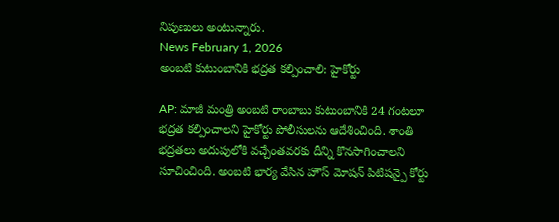నిపుణులు అంటున్నారు.
News February 1, 2026
అంబటి కుటుంబానికి భద్రత కల్పించాలి: హైకోర్టు

AP: మాజీ మంత్రి అంబటి రాంబాబు కుటుంబానికి 24 గంటలూ భద్రత కల్పించాలని హైకోర్టు పోలీసులను ఆదేశించింది. శాంతి భద్రతలు అదుపులోకి వచ్చేంతవరకు దీన్ని కొనసాగించాలని సూచించింది. అంబటి భార్య వేసిన హౌస్ మోషన్ పిటిషన్పై కోర్టు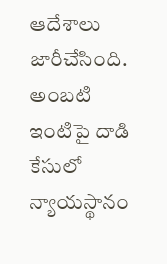ఆదేశాలు జారీచేసింది. అంబటి ఇంటిపై దాడి కేసులో న్యాయస్థానం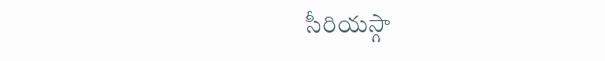సీరియస్గా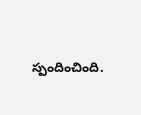స్పందించింది.